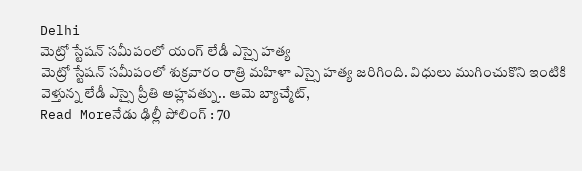Delhi
మెట్రో స్టేషన్ సమీపంలో యంగ్ లేడీ ఎస్సై హత్య
మెట్రో స్టేషన్ సమీపంలో శుక్రవారం రాత్రి మహిళా ఎస్సై హత్య జరిగింది. విధులు ముగించుకొని ఇంటికి వెళ్తున్న లేడీ ఎస్సై ప్రీతి అహ్లవత్ను.. ఆమె బ్యాచ్మేట్,
Read Moreనేడు ఢిల్లీ పోలింగ్ : 70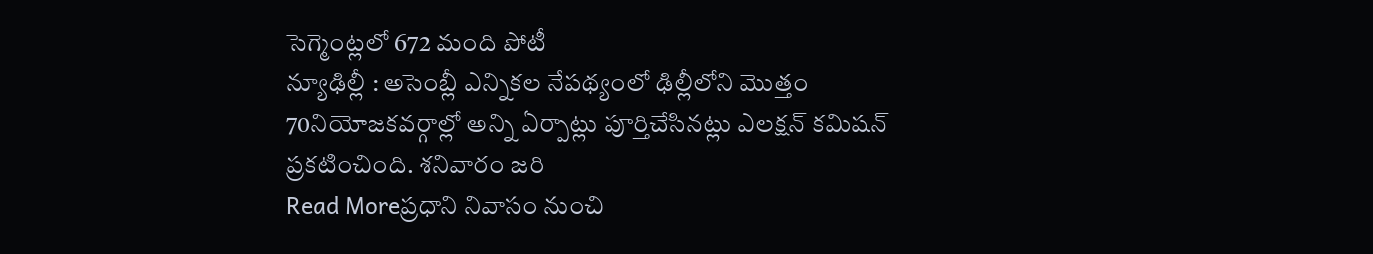సెగ్మెంట్లలో 672 మంది పోటీ
న్యూఢిల్లీ : అసెంబ్లీ ఎన్నికల నేపథ్యంలో ఢిల్లీలోని మొత్తం 70నియోజకవర్గాల్లో అన్ని ఏర్పాట్లు పూర్తిచేసినట్లు ఎలక్షన్ కమిషన్ ప్రకటించింది. శనివారం జరి
Read Moreప్రధాని నివాసం నుంచి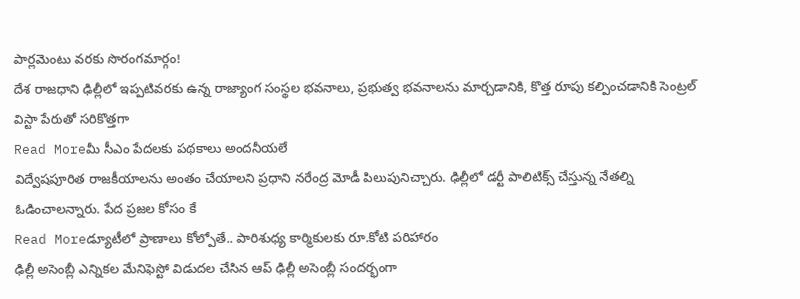పార్లమెంటు వరకు సొరంగమార్గం!
దేశ రాజధాని ఢిల్లీలో ఇప్పటివరకు ఉన్న రాజ్యాంగ సంస్థల భవనాలు, ప్రభుత్వ భవనాలను మార్చడానికి, కొత్త రూపు కల్పించడానికి సెంట్రల్ విస్టా పేరుతో సరికొత్తగా
Read Moreమీ సీఎం పేదలకు పథకాలు అందనీయలే
విద్వేషపూరిత రాజకీయాలను అంతం చేయాలని ప్రధాని నరేంద్ర మోడీ పిలుపునిచ్చారు. ఢిల్లీలో డర్టీ పాలిటిక్స్ చేస్తున్న నేతల్ని ఓడించాలన్నారు. పేద ప్రజల కోసం కే
Read Moreడ్యూటీలో ప్రాణాలు కోల్పోతే.. పారిశుధ్య కార్మికులకు రూ.కోటి పరిహారం
ఢిల్లీ అసెంబ్లీ ఎన్నికల మేనిఫెస్టో విడుదల చేసిన ఆప్ ఢిల్లీ అసెంబ్లీ సందర్భంగా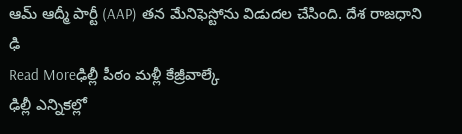ఆమ్ ఆద్మీ పార్టీ (AAP) తన మేనిఫెస్టోను విడుదల చేసింది. దేశ రాజధాని ఢి
Read Moreఢిల్లీ పీఠం మళ్లీ కేజ్రీవాల్కే
ఢిల్లీ ఎన్నికల్లో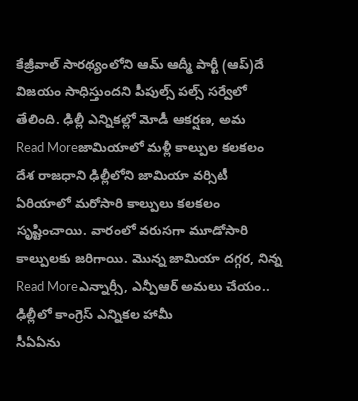కేజ్రీవాల్ సారథ్యంలోని ఆమ్ ఆద్మీ పార్టీ (ఆప్)దే విజయం సాధిస్తుందని పీపుల్స్ పల్స్ సర్వేలో తేలింది. ఢిల్లీ ఎన్నికల్లో మోడీ ఆకర్షణ, అమ
Read Moreజామియాలో మళ్లీ కాల్పుల కలకలం
దేశ రాజధాని ఢిల్లీలోని జామియా వర్సిటీ ఏరియాలో మరోసారి కాల్పులు కలకలం సృష్టించాయి. వారంలో వరుసగా మూడోసారి కాల్పులకు జరిగాయి. మొన్న జామియా దగ్గర, నిన్న
Read Moreఎన్నార్సీ, ఎన్పీఆర్ అమలు చేయం.. ఢిల్లీలో కాంగ్రెస్ ఎన్నికల హామీ
సీఏఏను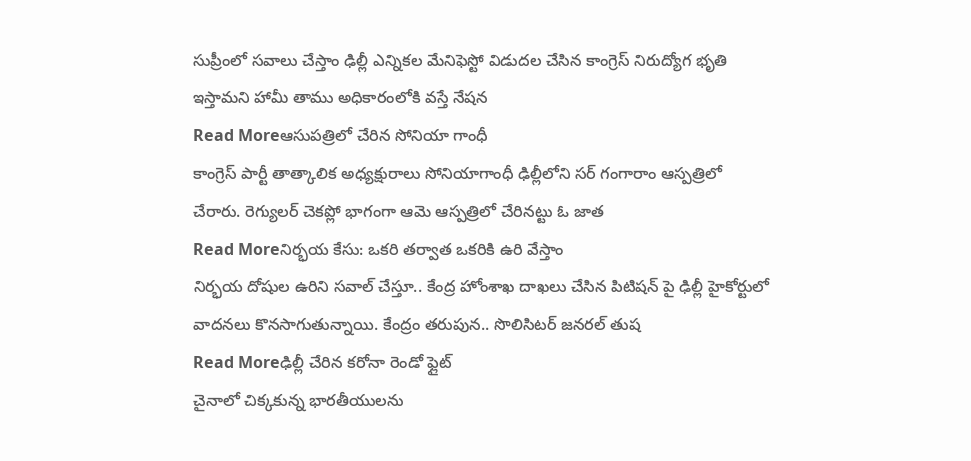సుప్రీంలో సవాలు చేస్తాం ఢిల్లీ ఎన్నికల మేనిఫెస్టో విడుదల చేసిన కాంగ్రెస్ నిరుద్యోగ భృతి ఇస్తామని హామీ తాము అధికారంలోకి వస్తే నేషన
Read Moreఆసుపత్రిలో చేరిన సోనియా గాంధీ
కాంగ్రెస్ పార్టీ తాత్కాలిక అధ్యక్షురాలు సోనియాగాంధీ ఢిల్లీలోని సర్ గంగారాం ఆస్పత్రిలో చేరారు. రెగ్యులర్ చెకప్లో భాగంగా ఆమె ఆస్పత్రిలో చేరినట్టు ఓ జాత
Read Moreనిర్భయ కేసు: ఒకరి తర్వాత ఒకరికి ఉరి వేస్తాం
నిర్భయ దోషుల ఉరిని సవాల్ చేస్తూ.. కేంద్ర హోంశాఖ దాఖలు చేసిన పిటిషన్ పై ఢిల్లీ హైకోర్టులో వాదనలు కొనసాగుతున్నాయి. కేంద్రం తరుపున.. సొలిసిటర్ జనరల్ తుష
Read Moreఢిల్లీ చేరిన కరోనా రెండో ఫ్లైట్
చైనాలో చిక్కకున్న భారతీయులను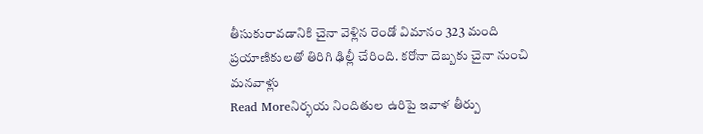తీసుకురావడానికి చైనా వెళ్లిన రెండో విమానం 323 మంది ప్రయాణికులతో తిరిగి ఢిల్లీ చేరింది. కరోనా దెబ్బకు చైనా నుంచి మనవాళ్లు
Read Moreనిర్భయ నిందితుల ఉరిపై ఇవాళ తీర్పు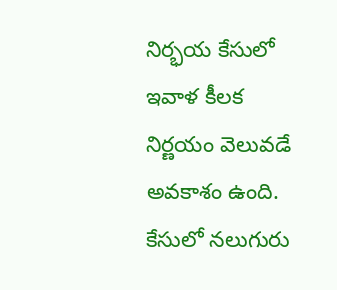నిర్భయ కేసులో ఇవాళ కీలక నిర్ణయం వెలువడే అవకాశం ఉంది. కేసులో నలుగురు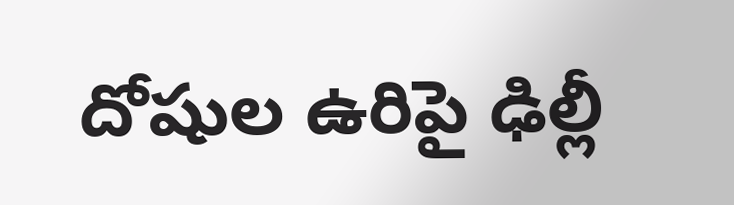దోషుల ఉరిపై ఢిల్లీ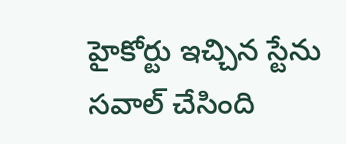హైకోర్టు ఇచ్చిన స్టేను సవాల్ చేసింది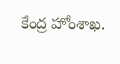కేంద్ర హోంశాఖ.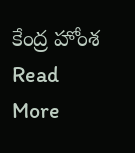కేంద్ర హోంశ
Read More